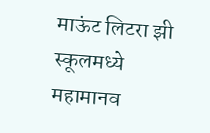माऊंट लिटरा झी स्कूलमध्ये महामानव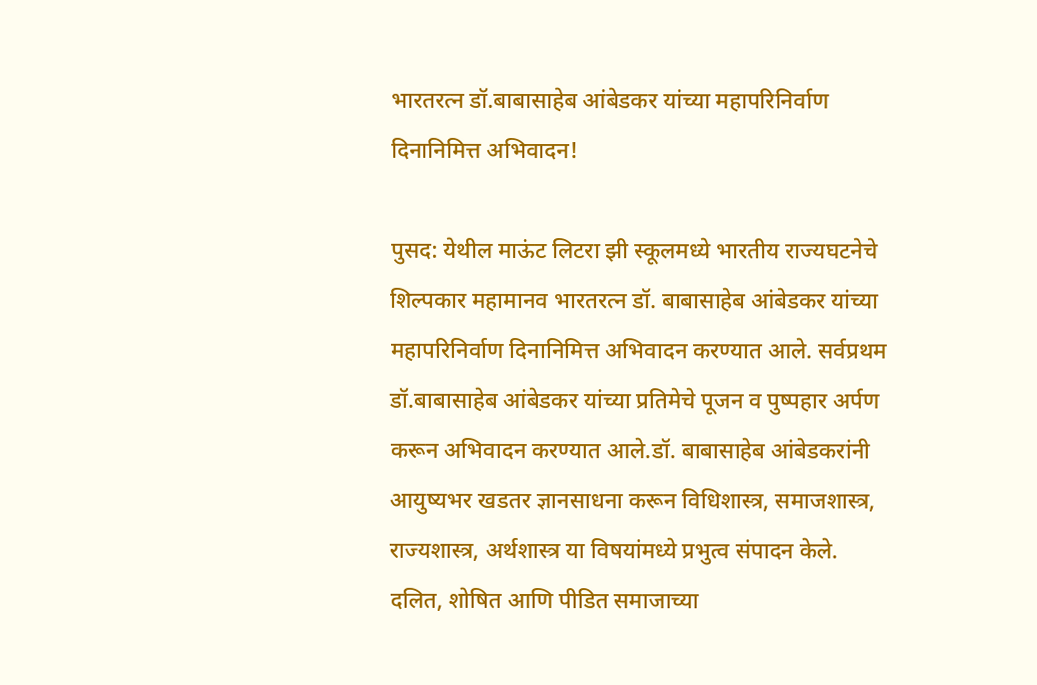भारतरत्न डॉ.बाबासाहेब आंबेडकर यांच्या महापरिनिर्वाण दिनानिमित्त अभिवादन!

पुसद: येथील माऊंट लिटरा झी स्कूलमध्ये भारतीय राज्यघटनेचे शिल्पकार महामानव भारतरत्न डॉ. बाबासाहेब आंबेडकर यांच्या महापरिनिर्वाण दिनानिमित्त अभिवादन करण्यात आले. सर्वप्रथम डॉ.बाबासाहेब आंबेडकर यांच्या प्रतिमेचे पूजन व पुष्पहार अर्पण करून अभिवादन करण्यात आले.डॉ. बाबासाहेब आंबेडकरांनी आयुष्यभर खडतर ज्ञानसाधना करून विधिशास्त्र, समाजशास्त्र, राज्यशास्त्र, अर्थशास्त्र या विषयांमध्ये प्रभुत्व संपादन केले. दलित, शोषित आणि पीडित समाजाच्या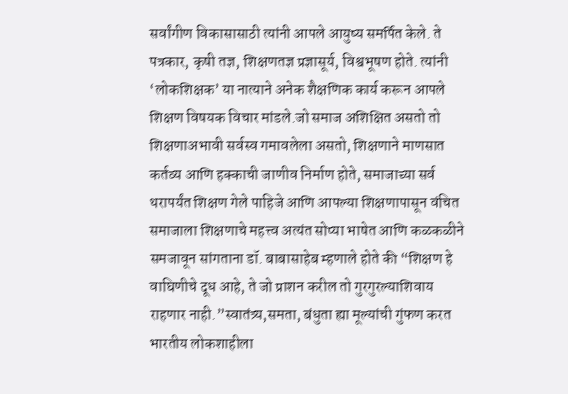सर्वांगीण विकासासाठी त्यांनी आपले आयुष्य समर्पित केले. ते पत्रकार, कृषी तज्ञ, शिक्षणतज्ञ प्रज्ञासूर्य, विश्वभूषण होते. त्यांनी ‘लोकशिक्षक’ या नात्याने अनेक शैक्षणिक कार्य करून आपले शिक्षण विषयक विचार मांडले.जो समाज अशिक्षित असतो तो शिक्षणाअभावी सर्वस्व गमावलेला असतो, शिक्षणाने माणसात कर्तव्य आणि हक्काची जाणीव निर्माण होते, समाजाच्या सर्व थरापर्यंत शिक्षण गेले पाहिजे आणि आपल्या शिक्षणापासून वंचित समाजाला शिक्षणाचे महत्त्व अत्यंत सोप्या भाषेत आणि कळकळीने समजावून सांगताना डॉ. बाबासाहेब म्हणाले होते की “शिक्षण हे वाघिणीचे दूध आहे, ते जो प्राशन करील तो गुरगुरल्याशिवाय राहणार नाही.”स्वातंत्र्य,समता, बंधुता ह्या मूल्यांची गुंफण करत भारतीय लोकशाहीला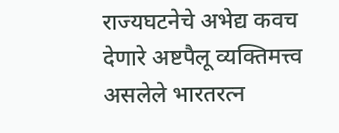राज्यघटनेचे अभेद्य कवच देणारे अष्टपैलू व्यक्तिमत्त्व असलेले भारतरत्न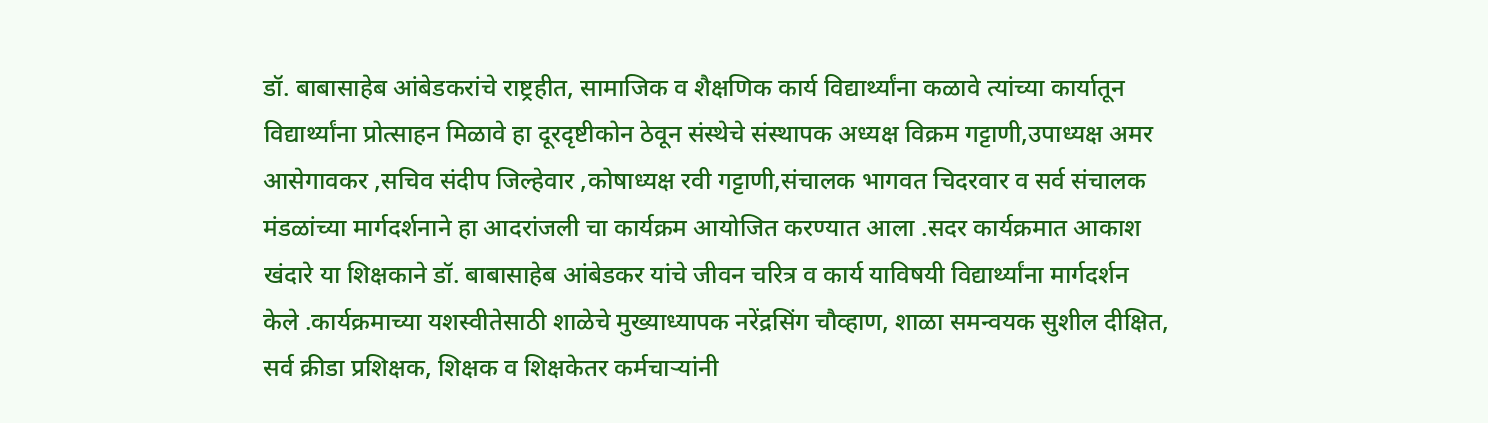डॉ. बाबासाहेब आंबेडकरांचे राष्ट्रहीत, सामाजिक व शैक्षणिक कार्य विद्यार्थ्यांना कळावे त्यांच्या कार्यातून विद्यार्थ्यांना प्रोत्साहन मिळावे हा दूरदृष्टीकोन ठेवून संस्थेचे संस्थापक अध्यक्ष विक्रम गट्टाणी,उपाध्यक्ष अमर आसेगावकर ,सचिव संदीप जिल्हेवार ,कोषाध्यक्ष रवी गट्टाणी,संचालक भागवत चिदरवार व सर्व संचालक मंडळांच्या मार्गदर्शनाने हा आदरांजली चा कार्यक्रम आयोजित करण्यात आला .सदर कार्यक्रमात आकाश खंदारे या शिक्षकाने डॉ. बाबासाहेब आंबेडकर यांचे जीवन चरित्र व कार्य याविषयी विद्यार्थ्यांना मार्गदर्शन केले .कार्यक्रमाच्या यशस्वीतेसाठी शाळेचे मुख्याध्यापक नरेंद्रसिंग चौव्हाण, शाळा समन्वयक सुशील दीक्षित, सर्व क्रीडा प्रशिक्षक, शिक्षक व शिक्षकेतर कर्मचाऱ्यांनी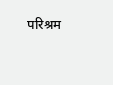परिश्रम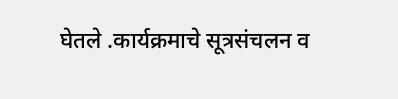घेतले .कार्यक्रमाचे सूत्रसंचलन व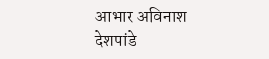आभार अविनाश देशपांडे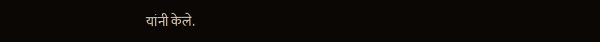यांनी केले.